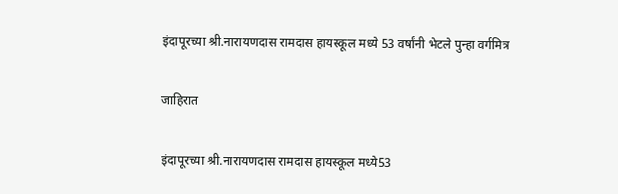इंदापूरच्या श्री.नारायणदास रामदास हायस्कूल मध्ये 53 वर्षांनी भेटले पुन्हा वर्गमित्र

जाहिरात

इंदापूरच्या श्री.नारायणदास रामदास हायस्कूल मध्ये53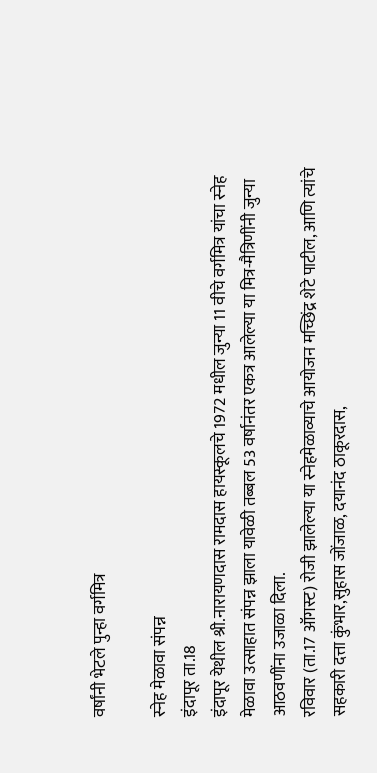वर्षांनी भेटले पुन्हा वर्गमित्र

स्नेह मेळावा संपन्न
इंदापूर ता.18
इंदापूर येथील श्री.नारायणदास रामदास हायस्कूलचे 1972 मधील जुन्या 11 वीचे वर्गमित्र यांचा स्नेह मेळावा उत्साहात संपन्न झाला यावेळी तब्बल 53 वर्षानंतर एकत्र आलेल्या या मित्र-मैत्रिणींनी जुन्या आठवणींना उजाळा दिला.
रविवार (ता.17 ऑगस्ट) रोजी झालेल्या या स्नेहमेळाव्याचे आयोजन मच्छिंद्र शेटे पाटील, आणि त्यांचे सहकारी दत्ता कुंभार,सुहास जोंजाळ, दयानंद ठाकूरदास,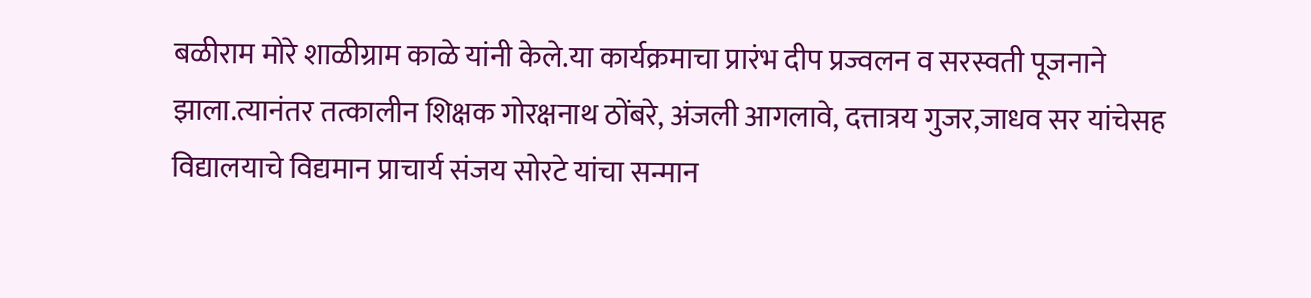बळीराम मोरे शाळीग्राम काळे यांनी केले.या कार्यक्रमाचा प्रारंभ दीप प्रज्वलन व सरस्वती पूजनाने झाला.त्यानंतर तत्कालीन शिक्षक गोरक्षनाथ ठोंबरे, अंजली आगलावे, दत्तात्रय गुजर,जाधव सर यांचेसह विद्यालयाचे विद्यमान प्राचार्य संजय सोरटे यांचा सन्मान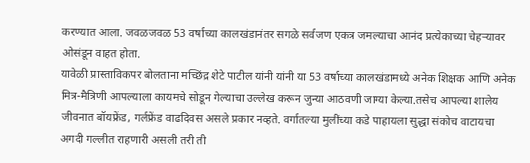करण्यात आला. जवळजवळ 53 वर्षाच्या कालखंडानंतर सगळे सर्वजण एकत्र जमल्याचा आनंद प्रत्येकाच्या चेहऱ्यावर ओसंडून वाहत होता.
यावेळी प्रास्ताविकपर बोलताना मच्छिंद्र शेटे पाटील यांनी यांनी या 53 वर्षाच्या कालखंडामध्ये अनेक शिक्षक आणि अनेक मित्र-मैत्रिणी आपल्याला कायमचे सोडून गेल्याचा उल्लेख करून जुन्या आठवणी जाग्या केल्या.तसेच आपल्या शालेय जीवनात बॉयफ्रेंड, गर्लफ्रेंड वाढदिवस असले प्रकार नव्हते. वर्गातल्या मुलींच्या कडे पाहायला सुद्धा संकोच वाटायचा अगदी गल्लीत राहणारी असली तरी ती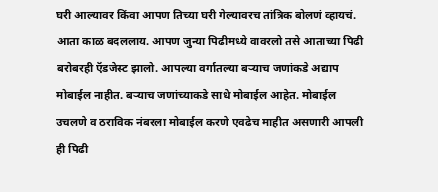घरी आल्यावर किंवा आपण तिच्या घरी गेल्यावरच तांत्रिक बोलणं व्हायचं. आता काळ बदललाय. आपण जुन्या पिढीमध्ये वावरलो तसे आताच्या पिढी बरोबरही ऍडजेस्ट झालो. आपल्या वर्गातल्या बऱ्याच जणांकडे अद्याप मोबाईल नाहीत. बऱ्याच जणांच्याकडे साधे मोबाईल आहेत. मोबाईल उचलणे व ठराविक नंबरला मोबाईल करणे एवढेच माहीत असणारी आपली ही पिढी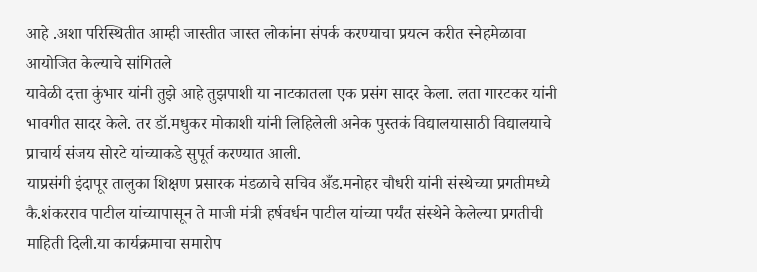आहे .अशा परिस्थितीत आम्ही जास्तीत जास्त लोकांना संपर्क करण्याचा प्रयत्न करीत स्नेहमेळावा आयोजित केल्याचे सांगितले
यावेळी दत्ता कुंभार यांनी तुझे आहे तुझपाशी या नाटकातला एक प्रसंग सादर केला. लता गारटकर यांनी भावगीत सादर केले. तर डॉ.मधुकर मोकाशी यांनी लिहिलेली अनेक पुस्तकं विद्यालयासाठी विद्यालयाचे प्राचार्य संजय सोरटे यांच्याकडे सुपूर्त करण्यात आली.
याप्रसंगी इंदापूर तालुका शिक्षण प्रसारक मंडळाचे सचिव अँड.मनोहर चौधरी यांनी संस्थेच्या प्रगतीमध्ये कै.शंकरराव पाटील यांच्यापासून ते माजी मंत्री हर्षवर्धन पाटील यांच्या पर्यंत संस्थेने केलेल्या प्रगतीची माहिती दिली.या कार्यक्रमाचा समारोप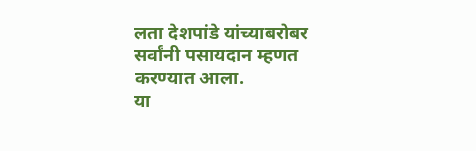लता देशपांडे यांच्याबरोबर सर्वांनी पसायदान म्हणत करण्यात आला.
या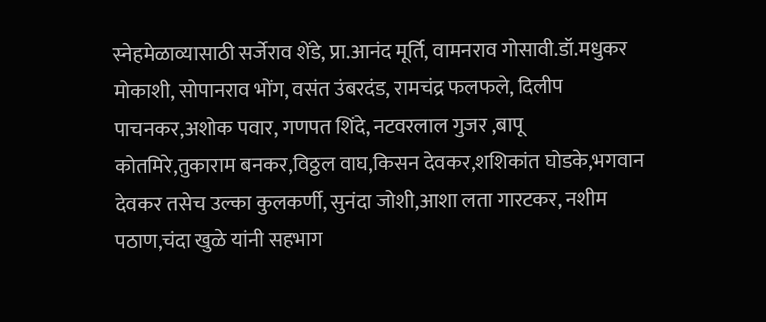स्नेहमेळाव्यासाठी सर्जेराव शेंडे, प्रा.आनंद मूर्ति, वामनराव गोसावी.डॉ.मधुकर मोकाशी, सोपानराव भोंग, वसंत उंबरदंड, रामचंद्र फलफले, दिलीप पाचनकर,अशोक पवार, गणपत शिंदे, नटवरलाल गुजर ,बापू कोतमिरे,तुकाराम बनकर,विठ्ठल वाघ,किसन देवकर,शशिकांत घोडके,भगवान देवकर तसेच उल्का कुलकर्णी, सुनंदा जोशी,आशा लता गारटकर, नशीम पठाण,चंदा खुळे यांनी सहभाग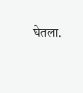घेतला.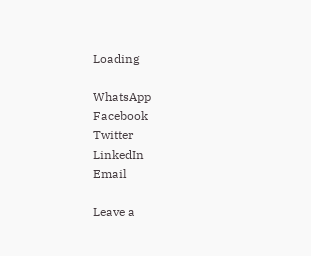Loading

WhatsApp
Facebook
Twitter
LinkedIn
Email

Leave a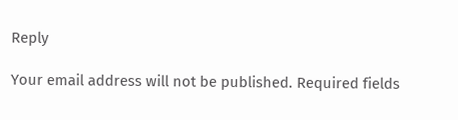Reply

Your email address will not be published. Required fields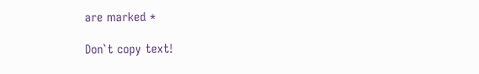are marked *

Don`t copy text!